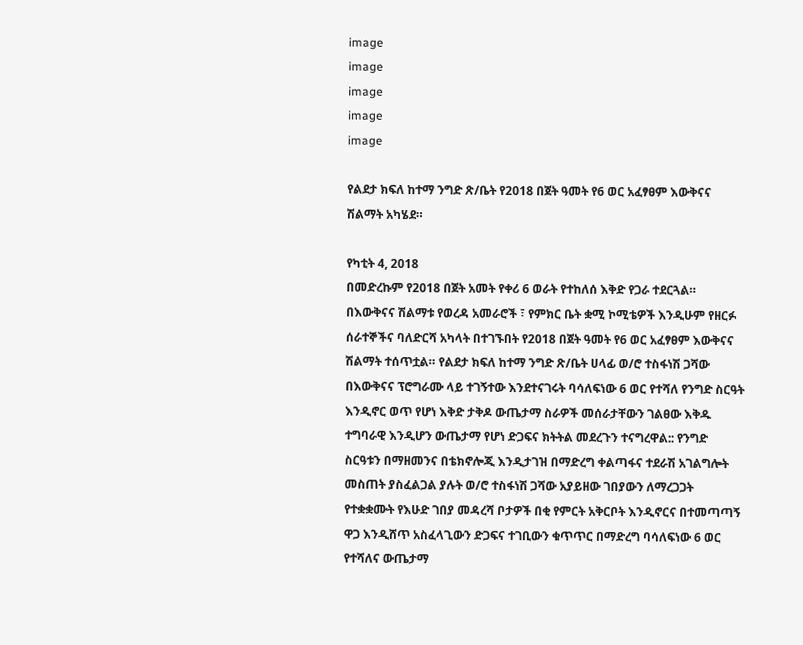image
image
image
image
image

የልደታ ክፍለ ከተማ ንግድ ጽ/ቤት የ2018 በጀት ዓመት የ6 ወር አፈፃፀም እውቅናና ሽልማት አካሄደ።

የካቲት 4, 2018
በመድረኩም የ2018 በጀት አመት የቀሪ 6 ወራት የተከለሰ እቅድ የጋራ ተደርጓል። በእውቅናና ሽልማቱ የወረዳ አመራሮች ፣ የምክር ቤት ቋሚ ኮሚቴዎች እንዲሁም የዘርፉ ሰራተኞችና ባለድርሻ አካላት በተገኙበት የ2018 በጀት ዓመት የ6 ወር አፈፃፀም እውቅናና ሽልማት ተሰጥቷል። የልደታ ክፍለ ከተማ ንግድ ጽ/ቤት ሀላፊ ወ/ሮ ተስፋነሽ ጋሻው በእውቅናና ፕሮግራሙ ላይ ተገኝተው እንደተናገሩት ባሳለፍነው 6 ወር የተሻለ የንግድ ስርዓት እንዲኖር ወጥ የሆነ እቅድ ታቅዶ ውጤታማ ስራዎች መሰራታቸውን ገልፀው እቅዱ ተግባራዊ እንዲሆን ውጤታማ የሆነ ድጋፍና ክትትል መደረጉን ተናግረዋል:: የንግድ ስርዓቱን በማዘመንና በቴክኖሎጂ እንዲታገዝ በማድረግ ቀልጣፋና ተደራሽ አገልግሎት መስጠት ያስፈልጋል ያሉት ወ/ሮ ተስፋነሽ ጋሻው አያይዘው ገበያውን ለማረጋጋት የተቋቋሙት የእሁድ ገበያ መዳረሻ ቦታዎች በቂ የምርት አቅርቦት እንዲኖርና በተመጣጣኝ ዋጋ እንዲሸጥ አስፈላጊውን ድጋፍና ተገቢውን ቁጥጥር በማድረግ ባሳለፍነው 6 ወር የተሻለና ውጤታማ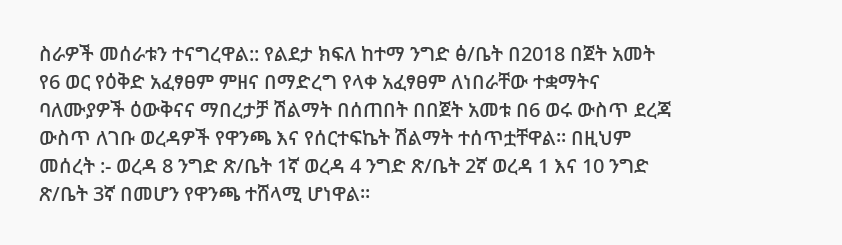ስራዎች መሰራቱን ተናግረዋል:: የልደታ ክፍለ ከተማ ንግድ ፅ/ቤት በ2018 በጀት አመት የ6 ወር የዕቅድ አፈፃፀም ምዘና በማድረግ የላቀ አፈፃፀም ለነበራቸው ተቋማትና ባለሙያዎች ዕውቅናና ማበረታቻ ሽልማት በሰጠበት በበጀት አመቱ በ6 ወሩ ውስጥ ደረጃ ውስጥ ለገቡ ወረዳዎች የዋንጫ እና የሰርተፍኬት ሽልማት ተሰጥቷቸዋል። በዚህም መሰረት :- ወረዳ 8 ንግድ ጽ/ቤት 1ኛ ወረዳ 4 ንግድ ጽ/ቤት 2ኛ ወረዳ 1 እና 10 ንግድ ጽ/ቤት 3ኛ በመሆን የዋንጫ ተሸላሚ ሆነዋል።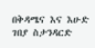በቅዳሜና እና እሁድ ገበያ ስታንዳርድ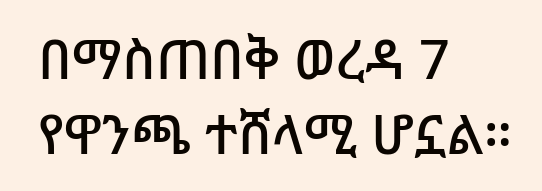በማስጠበቅ ወረዳ 7 የዋንጫ ተሸላሚ ሆኗል።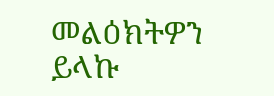መልዕክትዎን ይላኩ